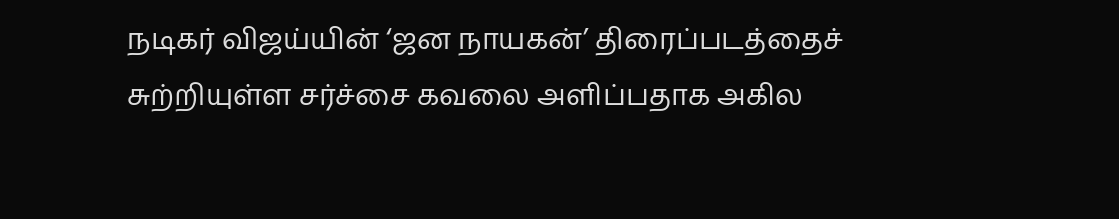நடிகர் விஜய்யின் ‘ஜன நாயகன்’ திரைப்படத்தைச் சுற்றியுள்ள சர்ச்சை கவலை அளிப்பதாக அகில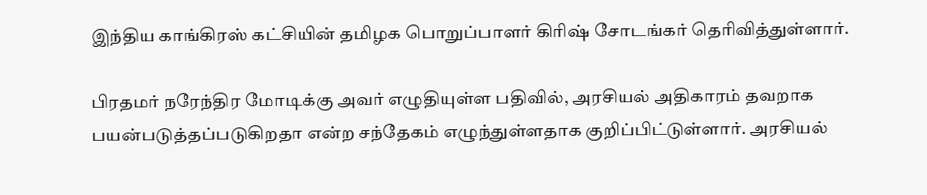இந்திய காங்கிரஸ் கட்சியின் தமிழக பொறுப்பாளர் கிரிஷ் சோடங்கர் தெரிவித்துள்ளார்.

பிரதமர் நரேந்திர மோடிக்கு அவர் எழுதியுள்ள பதிவில், அரசியல் அதிகாரம் தவறாக பயன்படுத்தப்படுகிறதா என்ற சந்தேகம் எழுந்துள்ளதாக குறிப்பிட்டுள்ளார். அரசியல்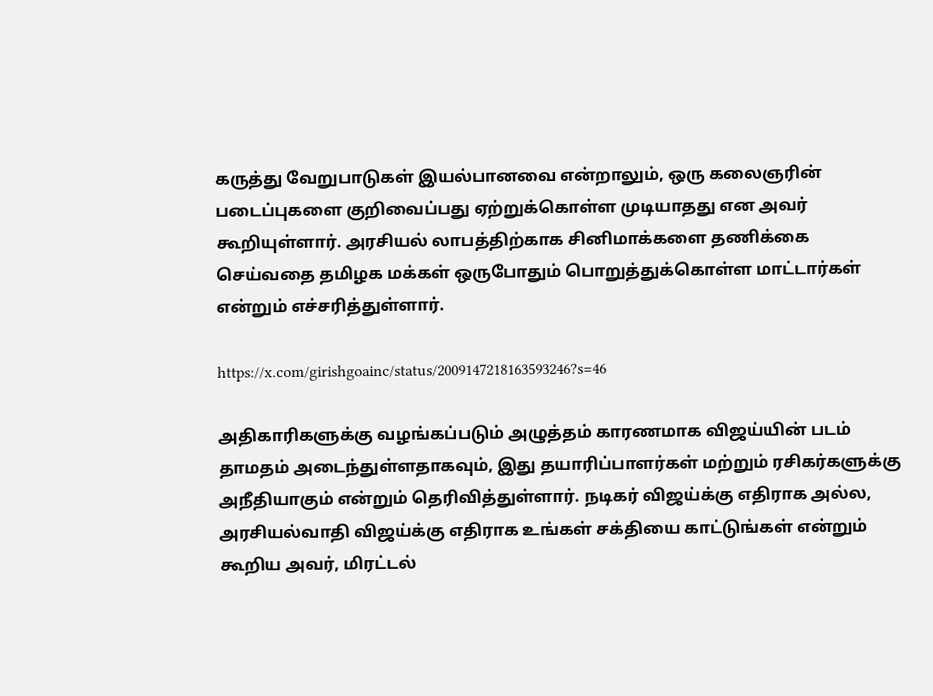கருத்து வேறுபாடுகள் இயல்பானவை என்றாலும், ஒரு கலைஞரின் படைப்புகளை குறிவைப்பது ஏற்றுக்கொள்ள முடியாதது என அவர் கூறியுள்ளார். அரசியல் லாபத்திற்காக சினிமாக்களை தணிக்கை செய்வதை தமிழக மக்கள் ஒருபோதும் பொறுத்துக்கொள்ள மாட்டார்கள் என்றும் எச்சரித்துள்ளார்.

https://x.com/girishgoainc/status/2009147218163593246?s=46

அதிகாரிகளுக்கு வழங்கப்படும் அழுத்தம் காரணமாக விஜய்யின் படம் தாமதம் அடைந்துள்ளதாகவும், இது தயாரிப்பாளர்கள் மற்றும் ரசிகர்களுக்கு அநீதியாகும் என்றும் தெரிவித்துள்ளார். நடிகர் விஜய்க்கு எதிராக அல்ல, அரசியல்வாதி விஜய்க்கு எதிராக உங்கள் சக்தியை காட்டுங்கள் என்றும் கூறிய அவர், மிரட்டல்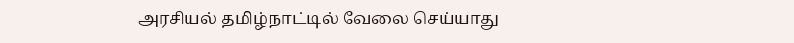அரசியல் தமிழ்நாட்டில் வேலை செய்யாது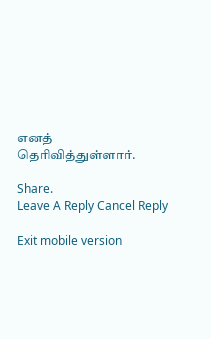எனத் தெரிவித்துள்ளார்.

Share.
Leave A Reply Cancel Reply

Exit mobile version